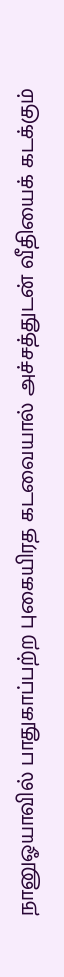நானுஓயாவில் பாதுகாப்பற்ற புகையிரத கடவையால் அச்சத்துடன் வீதியைக் கடக்கும்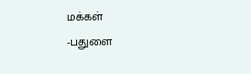மக்கள்
-பதுளை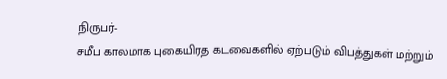நிருபர்-
சமீப காலமாக புகையிரத கடவைகளில் ஏற்படும் விபத்துகள் மற்றும்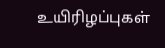உயிரிழப்புகள்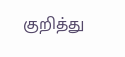குறித்து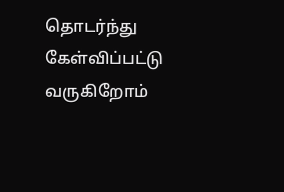தொடர்ந்து கேள்விப்பட்டு வருகிறோம்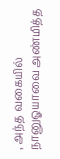, அந்த வகையில் நானுஓயாவை அண்மித்த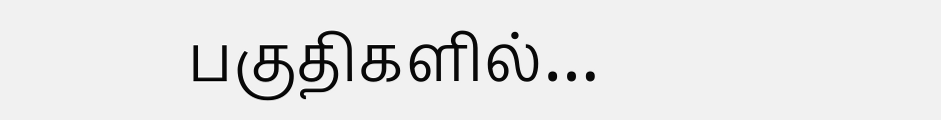பகுதிகளில்…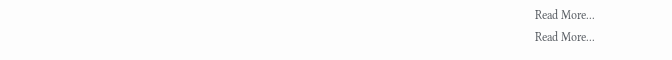Read More...
Read More...